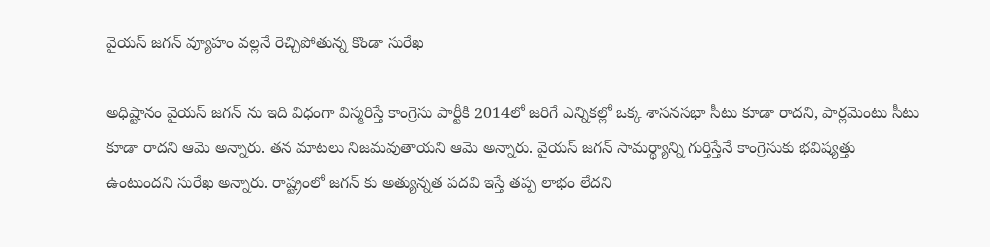వైయస్ జగన్ వ్యూహం వల్లనే రెచ్చిపోతున్న కొండా సురేఖ

అధిష్టానం వైయస్ జగన్ ను ఇది విధంగా విస్మరిస్తే కాంగ్రెసు పార్టీకి 2014లో జరిగే ఎన్నికల్లో ఒక్క శాసనసభా సీటు కూడా రాదని, పార్లమెంటు సీటు కూడా రాదని ఆమె అన్నారు. తన మాటలు నిజమవుతాయని ఆమె అన్నారు. వైయస్ జగన్ సామర్థ్యాన్ని గుర్తిస్తేనే కాంగ్రెసుకు భవిష్యత్తు ఉంటుందని సురేఖ అన్నారు. రాష్ట్రంలో జగన్ కు అత్యున్నత పదవి ఇస్తే తప్ప లాభం లేదని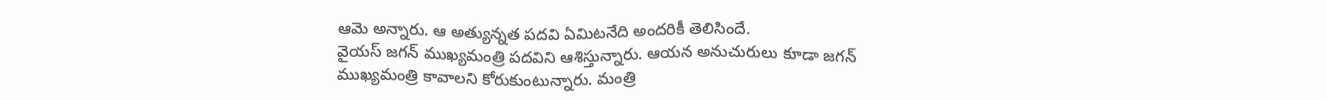ఆమె అన్నారు. ఆ అత్యున్నత పదవి ఏమిటనేది అందరికీ తెలిసిందే.
వైయస్ జగన్ ముఖ్యమంత్రి పదవిని ఆశిస్తున్నారు. ఆయన అనుచురులు కూడా జగన్ ముఖ్యమంత్రి కావాలని కోరుకుంటున్నారు. మంత్రి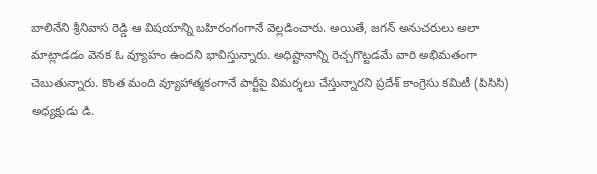బాలినేని శ్రీనివాస రెడ్డి ఆ విషయాన్ని బహిరంగంగానే వెల్లడించారు. అయితే, జగన్ అనుచరులు అలా మాట్లాడడం వెనక ఓ వ్యూహం ఉందని భావిస్తున్నారు. అధిష్టానాన్ని రెచ్చగొట్టడమే వారి అభిమతంగా చెబుతున్నారు. కొంత మంది వ్యూహాత్మకంగానే పార్టీపై విమర్శలు చేస్తున్నారని ప్రదేశ్ కాంగ్రెసు కమిటీ (పిసిసి) అధ్యక్షుడు డి.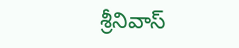శ్రీనివాస్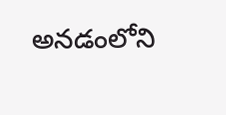అనడంలోని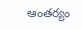ఆంతర్యం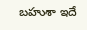బహుశా ఇదే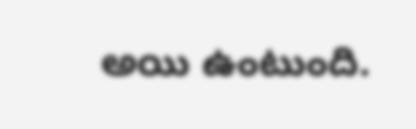అయి ఉంటుంది.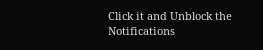Click it and Unblock the Notifications